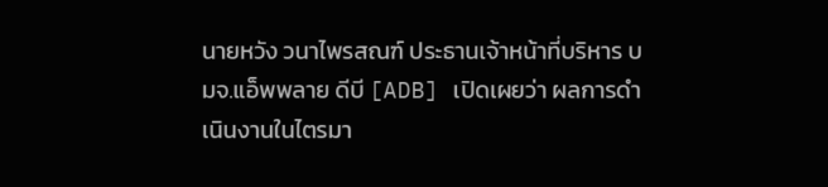นายหวัง วนาไพรสณฑ์ ประธานเจ้าหน้าที่บริหาร บมจ.แอ็พพลาย ดีบี [ADB] เปิดเผยว่า ผลการดำเนินงานในไตรมา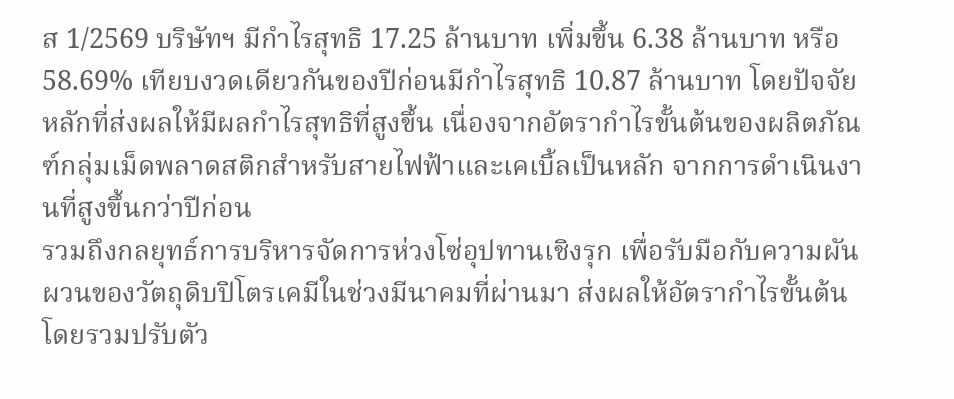ส 1/2569 บริษัทฯ มีกำไรสุทธิ 17.25 ล้านบาท เพิ่มขึ้น 6.38 ล้านบาท หรือ 58.69% เทียบงวดเดียวกันของปีก่อนมีกำไรสุทธิ 10.87 ล้านบาท โดยปัจจัยหลักที่ส่งผลให้มีผลกำไรสุทธิที่สูงขึ้น เนื่องจากอัตรากำไรขั้นต้นของผลิตภัณฑ์กลุ่มเม็ดพลาดสติกสำหรับสายไฟฟ้าและเคเบิ้ลเป็นหลัก จากการดำเนินงานที่สูงขึ้นกว่าปีก่อน
รวมถึงกลยุทธ์การบริหารจัดการห่วงโซ่อุปทานเชิงรุก เพื่อรับมือกับความผันผวนของวัตถุดิบปิโตรเคมีในช่วงมีนาคมที่ผ่านมา ส่งผลให้อัตรากำไรขั้นต้นโดยรวมปรับตัว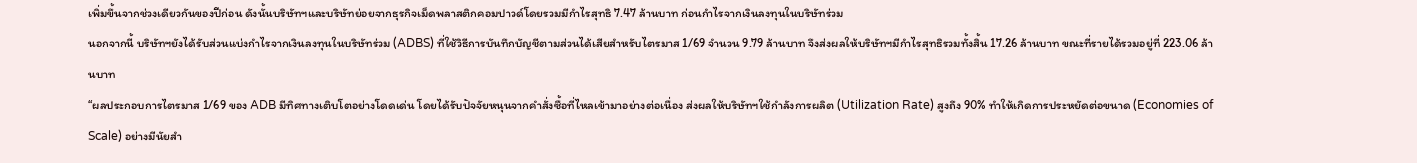เพิ่มขึ้นจากช่วงเดียวกันของปีก่อน ดังนั้นบริษัทฯและบริษัทย่อยจากธุรกิจเม็ดพลาสติกคอมปาวด์โดยรวมมีกำไรสุทธิ 7.47 ล้านบาท ก่อนกำไรจากเงินลงทุนในบริษัทร่วม
นอกจากนี้ บริษัทฯยังได้รับส่วนแบ่งกำไรจากเงินลงทุนในบริษัทร่วม (ADBS) ที่ใช้วิธีการบันทึกบัญชีตามส่วนได้เสียสำหรับไตรมาส 1/69 จำนวน 9.79 ล้านบาท จึงส่งผลให้บริษัทฯมีกำไรสุทธิรวมทั้งสิ้น 17.26 ล้านบาท ขณะที่รายได้รวมอยู่ที่ 223.06 ล้านบาท
“ผลประกอบการไตรมาส 1/69 ของ ADB มีทิศทางเติบโตอย่างโดดเด่น โดยได้รับปัจจัยหนุนจากคำสั่งซื้อที่ไหลเข้ามาอย่างต่อเนื่อง ส่งผลให้บริษัทฯใช้กำลังการผลิต (Utilization Rate) สูงถึง 90% ทำให้เกิดการประหยัดต่อขนาด (Economies of Scale) อย่างมีนัยสำ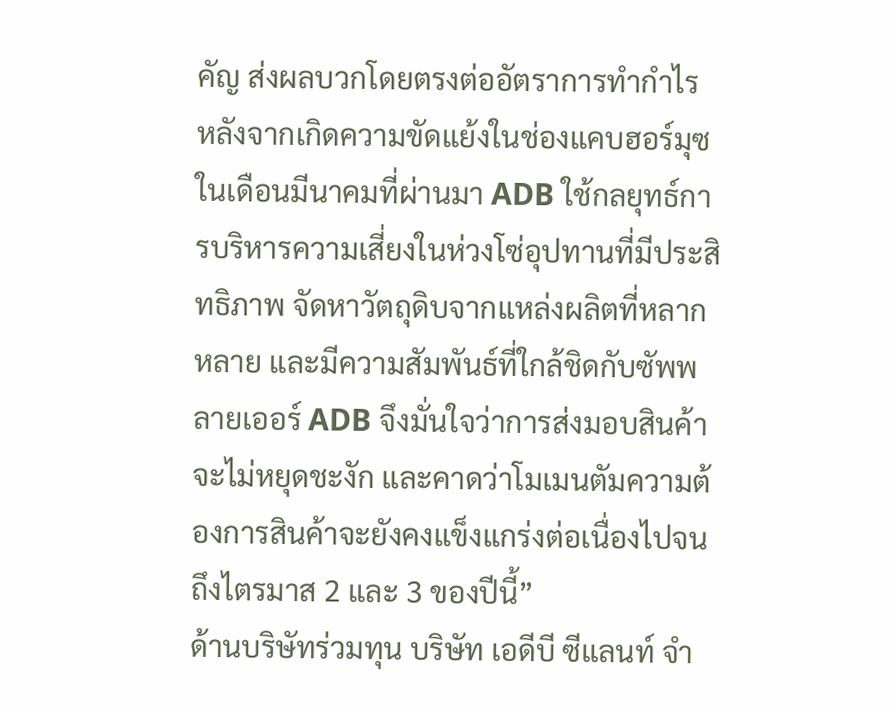คัญ ส่งผลบวกโดยตรงต่ออัตราการทำกำไร
หลังจากเกิดความขัดแย้งในช่องแคบฮอร์มุซในเดือนมีนาคมที่ผ่านมา ADB ใช้กลยุทธ์การบริหารความเสี่ยงในห่วงโซ่อุปทานที่มีประสิทธิภาพ จัดหาวัตถุดิบจากแหล่งผลิตที่หลากหลาย และมีความสัมพันธ์ที่ใกล้ชิดกับซัพพลายเออร์ ADB จึงมั่นใจว่าการส่งมอบสินค้าจะไม่หยุดชะงัก และคาดว่าโมเมนตัมความต้องการสินค้าจะยังคงแข็งแกร่งต่อเนื่องไปจนถึงไตรมาส 2 และ 3 ของปีนี้”
ด้านบริษัทร่วมทุน บริษัท เอดีบี ซีแลนท์ จำ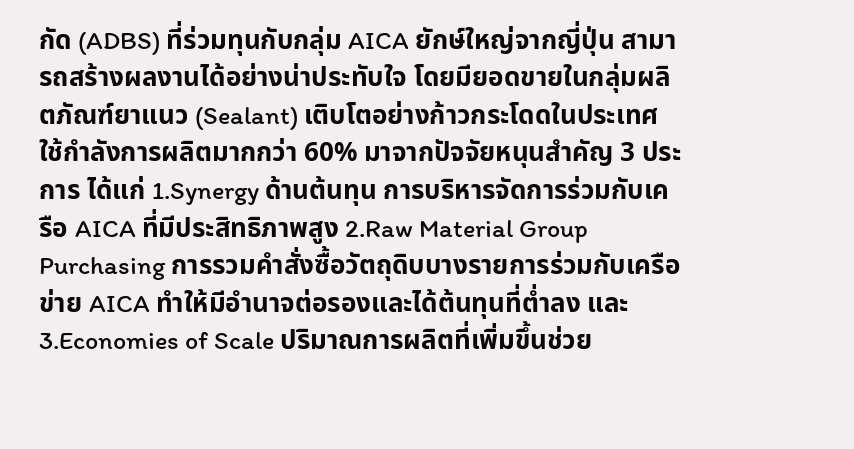กัด (ADBS) ที่ร่วมทุนกับกลุ่ม AICA ยักษ์ใหญ่จากญี่ปุ่น สามารถสร้างผลงานได้อย่างน่าประทับใจ โดยมียอดขายในกลุ่มผลิตภัณฑ์ยาแนว (Sealant) เติบโตอย่างก้าวกระโดดในประเทศ ใช้กำลังการผลิตมากกว่า 60% มาจากปัจจัยหนุนสำคัญ 3 ประการ ได้แก่ 1.Synergy ด้านต้นทุน การบริหารจัดการร่วมกับเครือ AICA ที่มีประสิทธิภาพสูง 2.Raw Material Group Purchasing การรวมคำสั่งซื้อวัตถุดิบบางรายการร่วมกับเครือข่าย AICA ทำให้มีอำนาจต่อรองและได้ต้นทุนที่ต่ำลง และ 3.Economies of Scale ปริมาณการผลิตที่เพิ่มขึ้นช่วย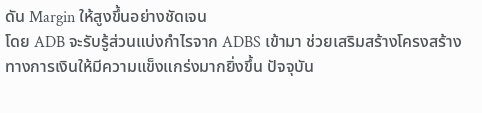ดัน Margin ให้สูงขึ้นอย่างชัดเจน
โดย ADB จะรับรู้ส่วนแบ่งกำไรจาก ADBS เข้ามา ช่วยเสริมสร้างโครงสร้างทางการเงินให้มีความแข็งแกร่งมากยิ่งขึ้น ปัจจุบัน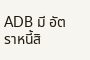ADB มี อัตราหนี้สิ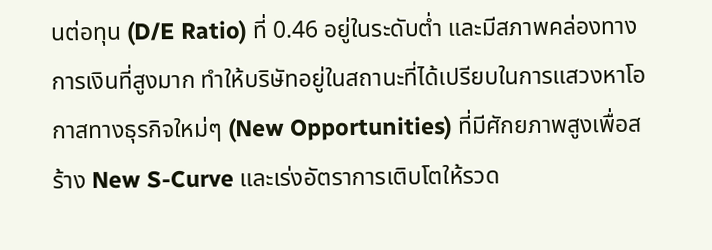นต่อทุน (D/E Ratio) ที่ 0.46 อยู่ในระดับต่ำ และมีสภาพคล่องทางการเงินที่สูงมาก ทำให้บริษัทอยู่ในสถานะที่ได้เปรียบในการแสวงหาโอกาสทางธุรกิจใหม่ๆ (New Opportunities) ที่มีศักยภาพสูงเพื่อสร้าง New S-Curve และเร่งอัตราการเติบโตให้รวด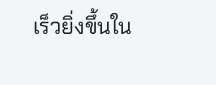เร็วยิ่งขึ้นใน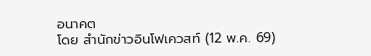อนาคต
โดย สำนักข่าวอินโฟเควสท์ (12 พ.ค. 69)